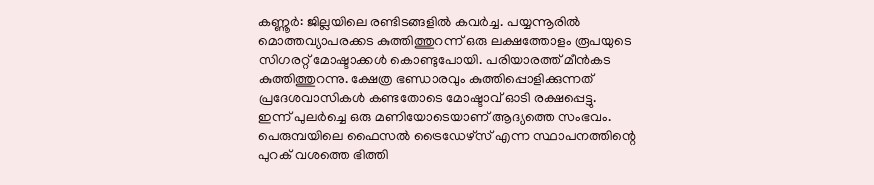കണ്ണൂർ: ജില്ലയിലെ രണ്ടിടങ്ങളിൽ കവർച്ച. പയ്യന്നൂരിൽ മൊത്തവ്യാപരക്കട കുത്തിത്തുറന്ന് ഒരു ലക്ഷത്തോളം രൂപയുടെ സിഗരറ്റ് മോഷ്ടാക്കൾ കൊണ്ടുപോയി. പരിയാരത്ത് മീൻകട കുത്തിത്തുറന്നു. ക്ഷേത്ര ഭണ്ഡാരവും കുത്തിപ്പൊളിക്കുന്നത് പ്രദേശവാസികൾ കണ്ടതോടെ മോഷ്ടാവ് ഓടി രക്ഷപ്പെട്ടു.
ഇന്ന് പുലർച്ചെ ഒരു മണിയോടെയാണ് ആദ്യത്തെ സംഭവം. പെരുമ്പയിലെ ഫൈസൽ ട്രൈഡേഴ്സ് എന്ന സ്ഥാപനത്തിന്റെ പുറക് വശത്തെ ഭിത്തി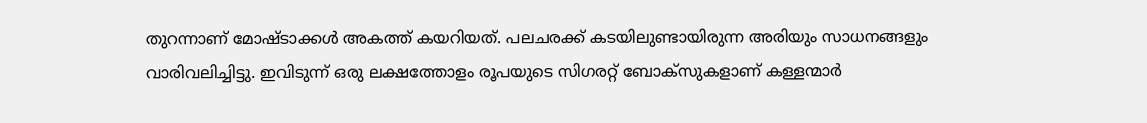തുറന്നാണ് മോഷ്ടാക്കൾ അകത്ത് കയറിയത്. പലചരക്ക് കടയിലുണ്ടായിരുന്ന അരിയും സാധനങ്ങളും വാരിവലിച്ചിട്ടു. ഇവിടുന്ന് ഒരു ലക്ഷത്തോളം രൂപയുടെ സിഗരറ്റ് ബോക്സുകളാണ് കള്ളന്മാർ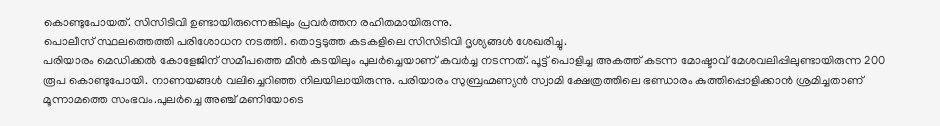കൊണ്ടുപോയത്. സിസിടിവി ഉണ്ടായിരുന്നെങ്കിലും പ്രവർത്തന രഹിതമായിരുന്നു.
പൊലീസ് സ്ഥലത്തെത്തി പരിശോധന നടത്തി. തൊട്ടടുത്ത കടകളിലെ സിസിടിവി ദൃശ്യങ്ങൾ ശേഖരിച്ചു.
പരിയാരം മെഡിക്കൽ കോളേജിന് സമീപത്തെ മീൻ കടയിലും പുലർച്ചെയാണ് കവർച്ച നടന്നത്. പൂട്ട് പൊളിച്ച അകത്ത് കടന്ന മോഷ്ടാവ് മേശവലിപ്പിലുണ്ടായിരുന്ന 200 രൂപ കൊണ്ടുപോയി. നാണയങ്ങൾ വലിച്ചെറിഞ്ഞ നിലയിലായിരുന്നു. പരിയാരം സുബ്രഹ്മണ്യൻ സ്വാമി ക്ഷേത്രത്തിലെ ഭണ്ഡാരം കുത്തിപ്പൊളിക്കാൻ ശ്രമിച്ചതാണ് മൂന്നാമത്തെ സംഭവം.പുലർച്ചെ അഞ്ച് മണിയോടെ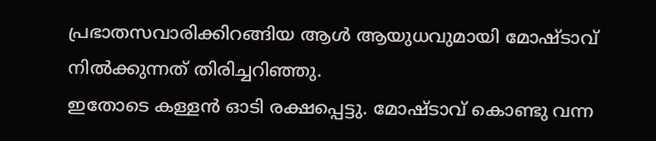പ്രഭാതസവാരിക്കിറങ്ങിയ ആൾ ആയുധവുമായി മോഷ്ടാവ് നിൽക്കുന്നത് തിരിച്ചറിഞ്ഞു.
ഇതോടെ കള്ളൻ ഓടി രക്ഷപ്പെട്ടു. മോഷ്ടാവ് കൊണ്ടു വന്ന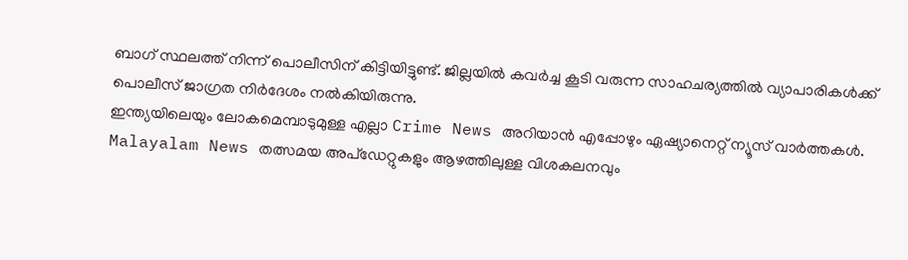ബാഗ് സ്ഥലത്ത് നിന്ന് പൊലീസിന് കിട്ടിയിട്ടുണ്ട്. ജില്ലയിൽ കവർച്ച കൂടി വരുന്ന സാഹചര്യത്തിൽ വ്യാപാരികൾക്ക് പൊലീസ് ജാഗ്രത നിർദേശം നൽകിയിരുന്നു.
ഇന്ത്യയിലെയും ലോകമെമ്പാടുമുള്ള എല്ലാ Crime News അറിയാൻ എപ്പോഴും ഏഷ്യാനെറ്റ് ന്യൂസ് വാർത്തകൾ. Malayalam News തത്സമയ അപ്ഡേറ്റുകളും ആഴത്തിലുള്ള വിശകലനവും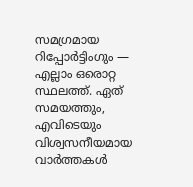സമഗ്രമായ റിപ്പോർട്ടിംഗും — എല്ലാം ഒരൊറ്റ സ്ഥലത്ത്. ഏത് സമയത്തും, എവിടെയും വിശ്വസനീയമായ വാർത്തകൾ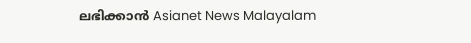ലഭിക്കാൻ Asianet News Malayalam